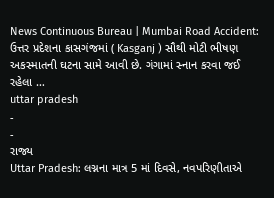News Continuous Bureau | Mumbai Road Accident: ઉત્તર પ્રદેશના કાસગંજમાં ( Kasganj ) સૌથી મોટી ભીષણ અકસ્માતની ઘટના સામે આવી છે. ગંગામાં સ્નાન કરવા જઈ રહેલા …
uttar pradesh
-
-
રાજ્ય
Uttar Pradesh: લગ્નના માત્ર 5 માં દિવસે, નવપરિણીતાએ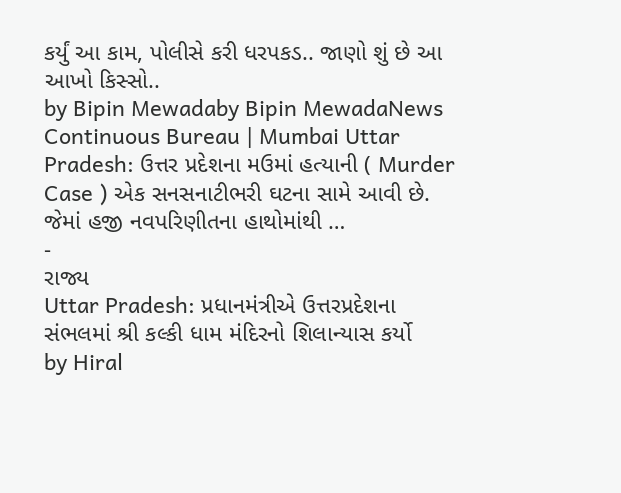કર્યું આ કામ, પોલીસે કરી ધરપકડ.. જાણો શું છે આ આખો કિસ્સો..
by Bipin Mewadaby Bipin MewadaNews Continuous Bureau | Mumbai Uttar Pradesh: ઉત્તર પ્રદેશના મઉમાં હત્યાની ( Murder Case ) એક સનસનાટીભરી ઘટના સામે આવી છે. જેમાં હજી નવપરિણીતના હાથોમાંથી …
-
રાજ્ય
Uttar Pradesh: પ્રધાનમંત્રીએ ઉત્તરપ્રદેશના સંભલમાં શ્રી કલ્કી ધામ મંદિરનો શિલાન્યાસ કર્યો
by Hiral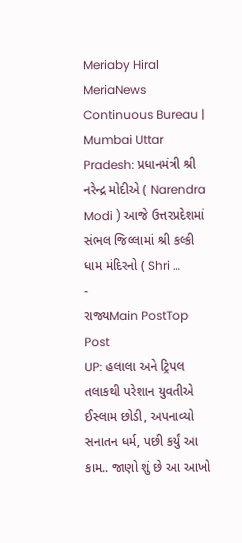Meriaby Hiral MeriaNews Continuous Bureau | Mumbai Uttar Pradesh: પ્રધાનમંત્રી શ્રી નરેન્દ્ર મોદીએ ( Narendra Modi ) આજે ઉત્તરપ્રદેશમાં સંભલ જિલ્લામાં શ્રી કલ્કી ધામ મંદિરનો ( Shri …
-
રાજ્યMain PostTop Post
UP: હલાલા અને ટ્રિપલ તલાકથી પરેશાન યુવતીએ ઈસ્લામ છોડી, અપનાવ્યો સનાતન ધર્મ, પછી કર્યું આ કામ.. જાણો શું છે આ આખો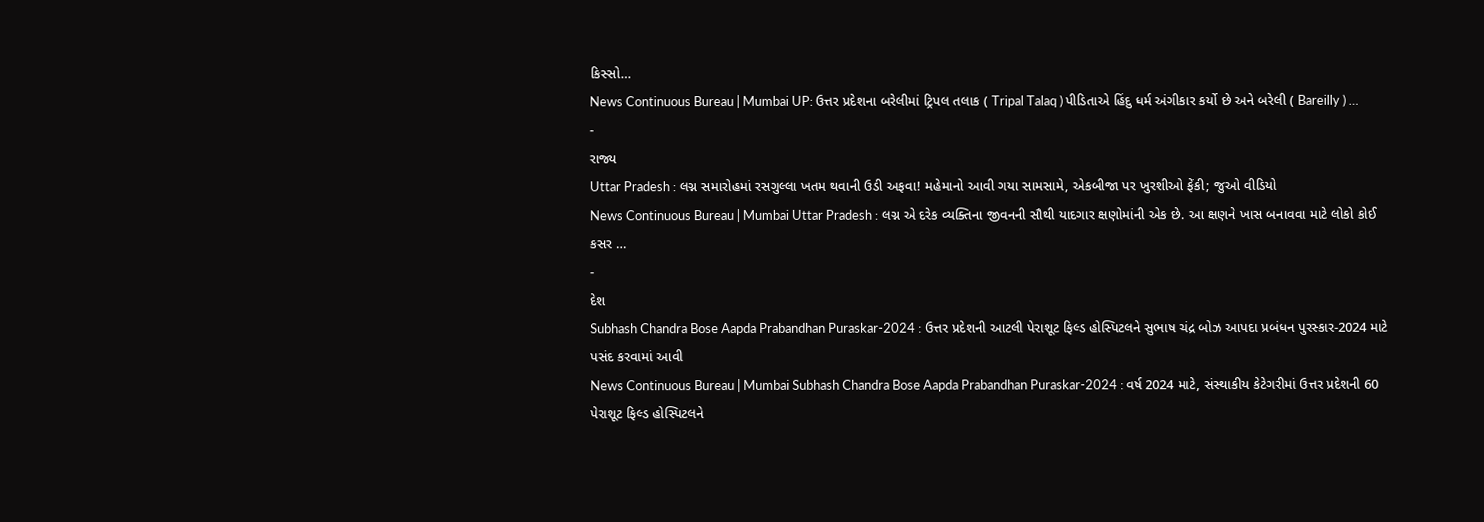કિસ્સો…
News Continuous Bureau | Mumbai UP: ઉત્તર પ્રદેશના બરેલીમાં ટ્રિપલ તલાક ( Tripal Talaq ) પીડિતાએ હિંદુ ધર્મ અંગીકાર કર્યો છે અને બરેલી ( Bareilly ) …
-
રાજ્ય
Uttar Pradesh : લગ્ન સમારોહમાં રસગુલ્લા ખતમ થવાની ઉડી અફવા! મહેમાનો આવી ગયા સામસામે, એકબીજા પર ખુરશીઓ ફેંકી; જુઓ વીડિયો
News Continuous Bureau | Mumbai Uttar Pradesh : લગ્ન એ દરેક વ્યક્તિના જીવનની સૌથી યાદગાર ક્ષણોમાંની એક છે. આ ક્ષણને ખાસ બનાવવા માટે લોકો કોઈ કસર …
-
દેશ
Subhash Chandra Bose Aapda Prabandhan Puraskar-2024 : ઉત્તર પ્રદેશની આટલી પેરાશૂટ ફિલ્ડ હોસ્પિટલને સુભાષ ચંદ્ર બોઝ આપદા પ્રબંધન પુરસ્કાર-2024 માટે પસંદ કરવામાં આવી
News Continuous Bureau | Mumbai Subhash Chandra Bose Aapda Prabandhan Puraskar-2024 : વર્ષ 2024 માટે, સંસ્થાકીય કેટેગરીમાં ઉત્તર પ્રદેશની 60 પેરાશૂટ ફિલ્ડ હોસ્પિટલને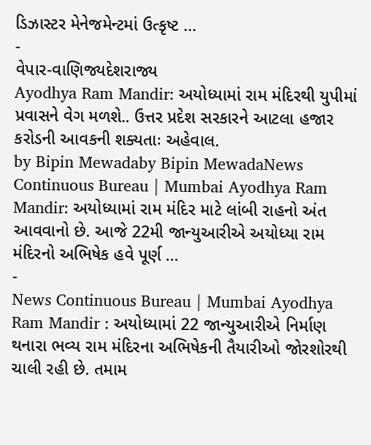ડિઝાસ્ટર મેનેજમેન્ટમાં ઉત્કૃષ્ટ …
-
વેપાર-વાણિજ્યદેશરાજ્ય
Ayodhya Ram Mandir: અયોધ્યામાં રામ મંદિરથી યુપીમાં પ્રવાસને વેગ મળશે.. ઉત્તર પ્રદેશ સરકારને આટલા હજાર કરોડની આવકની શક્યતાઃ અહેવાલ.
by Bipin Mewadaby Bipin MewadaNews Continuous Bureau | Mumbai Ayodhya Ram Mandir: અયોધ્યામાં રામ મંદિર માટે લાંબી રાહનો અંત આવવાનો છે. આજે 22મી જાન્યુઆરીએ અયોધ્યા રામ મંદિરનો અભિષેક હવે પૂર્ણ …
-
News Continuous Bureau | Mumbai Ayodhya Ram Mandir : અયોધ્યામાં 22 જાન્યુઆરીએ નિર્માણ થનારા ભવ્ય રામ મંદિરના અભિષેકની તૈયારીઓ જોરશોરથી ચાલી રહી છે. તમામ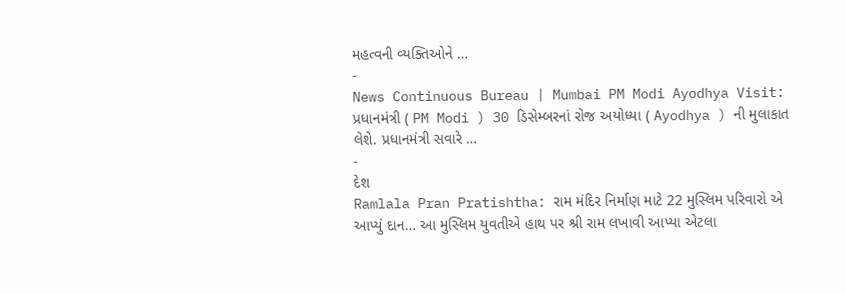મહત્વની વ્યક્તિઓને …
-
News Continuous Bureau | Mumbai PM Modi Ayodhya Visit: પ્રધાનમંત્રી ( PM Modi ) 30 ડિસેમ્બરનાં રોજ અયોધ્યા ( Ayodhya ) ની મુલાકાત લેશે. પ્રધાનમંત્રી સવારે …
-
દેશ
Ramlala Pran Pratishtha: રામ મંદિર નિર્માણ માટે 22 મુસ્લિમ પરિવારો એ આપ્યું દાન… આ મુસ્લિમ યુવતીએ હાથ પર શ્રી રામ લખાવી આપ્યા એટલા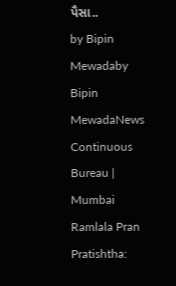પૈસા..
by Bipin Mewadaby Bipin MewadaNews Continuous Bureau | Mumbai Ramlala Pran Pratishtha: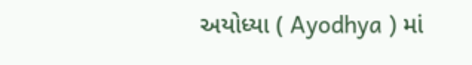અયોધ્યા ( Ayodhya ) માં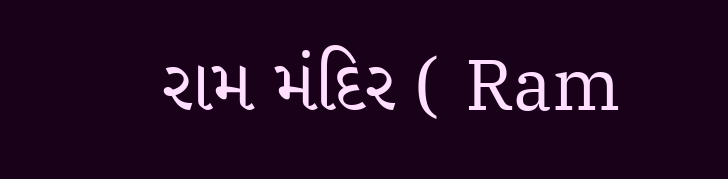રામ મંદિર ( Ram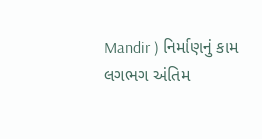Mandir ) નિર્માણનું કામ લગભગ અંતિમ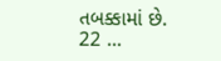તબક્કામાં છે. 22 …